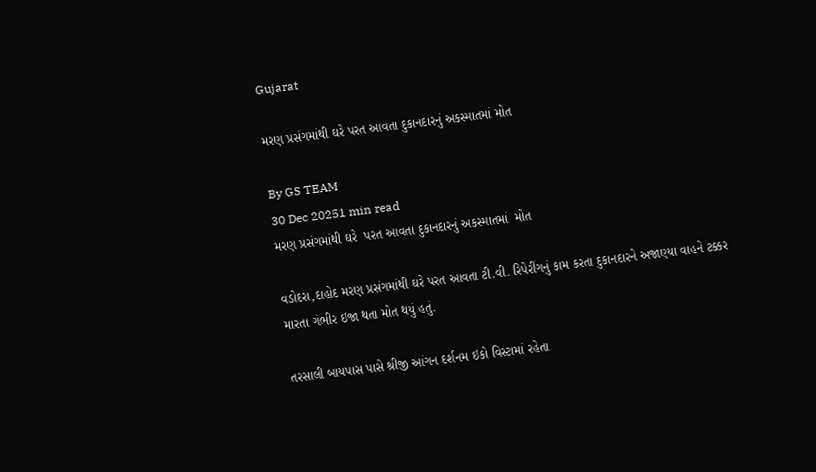Gujarat

મરણ પ્રસંગમાંથી ઘરે પરત આવતા દુકાનદારનું અકસ્માતમાં મોત

By GS TEAM
30 Dec 20251 min read
મરણ પ્રસંગમાંથી ઘરે  પરત આવતા દુકાનદારનું અકસ્માતમાં  મોત

વડોદરા,દાહોદ મરણ પ્રસંગમાંથી ઘરે પરત આવતા ટી.વી. રિપેરીંગનું કામ કરતા દુકાનદારને અજાણ્યા વાહને ટક્કર મારતા ગંભીર ઇજા થતા મોત થયું હતું.

તરસાલી બાયપાસ પાસે શ્રીજી આંગન દર્શનમ ઇકો વિસ્ટામાં રહેતા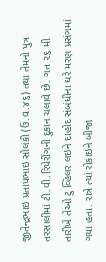જીતેન્દ્રભાઇ પ્રતાપભાઇ સોલંકી (ઉં.વ.૪૬) તથા તેમનો પુત્ર તરસાલીમાં ટી.વી.રિપેરીંગની દુકાન ચલાવે છે. ગત ૨૬ મી તારીખે તેઓ ટુ વ્હિલર લઇને દાહોદ સંબંધીના ઘરે મરણ પ્રસંગમાં ગયા હતા. રાત્રે ત્યાં રોકાઇને બીજા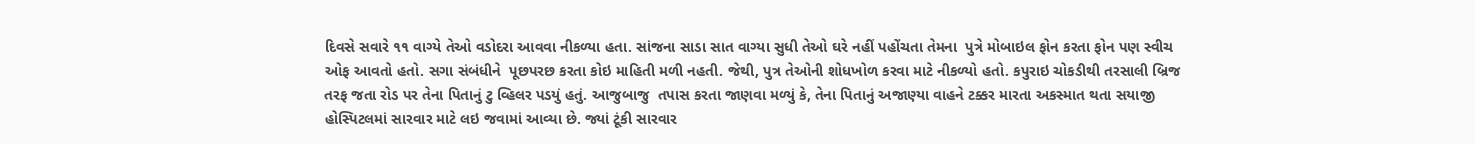દિવસે સવારે ૧૧ વાગ્યે તેઓ વડોદરા આવવા નીકળ્યા હતા. સાંજના સાડા સાત વાગ્યા સુધી તેઓ ઘરે નહીં પહોંચતા તેમના  પુત્રે મોબાઇલ ફોન કરતા ફોન પણ સ્વીચ ઓફ આવતો હતો. સગા સંબંધીને  પૂછપરછ કરતા કોઇ માહિતી મળી નહતી. જેથી, પુત્ર તેઓની શોધખોળ કરવા માટે નીકળ્યો હતો. કપુરાઇ ચોકડીથી તરસાલી બ્રિજ તરફ જતા રોડ પર તેના પિતાનું ટુ વ્હિલર પડયું હતું. આજુબાજુ  તપાસ કરતા જાણવા મળ્યું કે, તેના પિતાનું અજાણ્યા વાહને ટક્કર મારતા અકસ્માત થતા સયાજી હોસ્પિટલમાં સારવાર માટે લઇ જવામાં આવ્યા છે. જ્યાં ટૂંકી સારવાર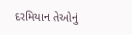દરમિયાન તેઓનું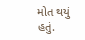મોત થયું હતું.